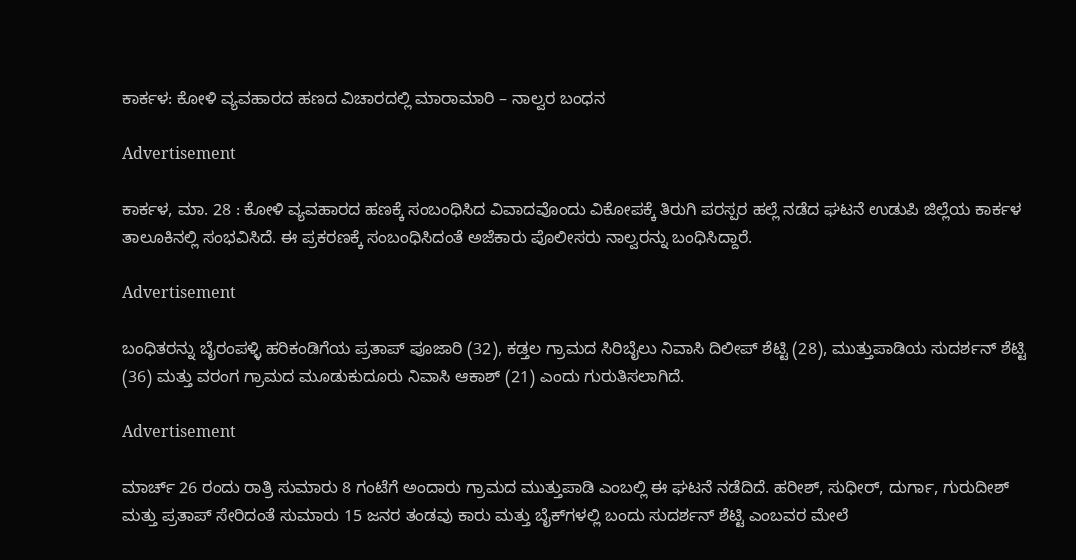ಕಾರ್ಕಳ: ಕೋಳಿ ವ್ಯವಹಾರದ ಹಣದ ವಿಚಾರದಲ್ಲಿ ಮಾರಾಮಾರಿ – ನಾಲ್ವರ ಬಂಧನ

Advertisement

ಕಾರ್ಕಳ, ಮಾ. 28 : ಕೋಳಿ ವ್ಯವಹಾರದ ಹಣಕ್ಕೆ ಸಂಬಂಧಿಸಿದ ವಿವಾದವೊಂದು ವಿಕೋಪಕ್ಕೆ ತಿರುಗಿ ಪರಸ್ಪರ ಹಲ್ಲೆ ನಡೆದ ಘಟನೆ ಉಡುಪಿ ಜಿಲ್ಲೆಯ ಕಾರ್ಕಳ ತಾಲೂಕಿನಲ್ಲಿ ಸಂಭವಿಸಿದೆ. ಈ ಪ್ರಕರಣಕ್ಕೆ ಸಂಬಂಧಿಸಿದಂತೆ ಅಜೆಕಾರು ಪೊಲೀಸರು ನಾಲ್ವರನ್ನು ಬಂಧಿಸಿದ್ದಾರೆ.

Advertisement

ಬಂಧಿತರನ್ನು ಬೈರಂಪಳ್ಳಿ ಹರಿಕಂಡಿಗೆಯ ಪ್ರತಾಪ್ ಪೂಜಾರಿ (32), ಕಡ್ತಲ ಗ್ರಾಮದ ಸಿರಿಬೈಲು ನಿವಾಸಿ ದಿಲೀಪ್ ಶೆಟ್ಟಿ (28), ಮುತ್ತುಪಾಡಿಯ ಸುದರ್ಶನ್ ಶೆಟ್ಟಿ (36) ಮತ್ತು ವರಂಗ ಗ್ರಾಮದ ಮೂಡುಕುದೂರು ನಿವಾಸಿ ಆಕಾಶ್ (21) ಎಂದು ಗುರುತಿಸಲಾಗಿದೆ.

Advertisement

ಮಾರ್ಚ್ 26 ರಂದು ರಾತ್ರಿ ಸುಮಾರು 8 ಗಂಟೆಗೆ ಅಂದಾರು ಗ್ರಾಮದ ಮುತ್ತುಪಾಡಿ ಎಂಬಲ್ಲಿ ಈ ಘಟನೆ ನಡೆದಿದೆ. ಹರೀಶ್, ಸುಧೀರ್, ದುರ್ಗಾ, ಗುರುದೀಶ್ ಮತ್ತು ಪ್ರತಾಪ್ ಸೇರಿದಂತೆ ಸುಮಾರು 15 ಜನರ ತಂಡವು ಕಾರು ಮತ್ತು ಬೈಕ್‌ಗಳಲ್ಲಿ ಬಂದು ಸುದರ್ಶನ್ ಶೆಟ್ಟಿ ಎಂಬವರ ಮೇಲೆ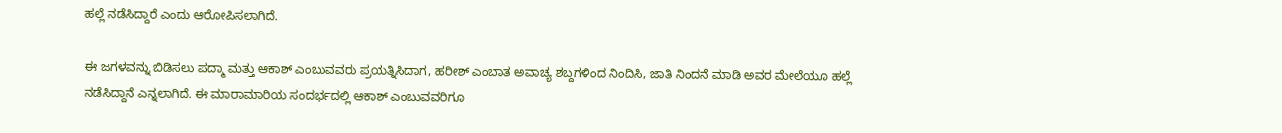ಹಲ್ಲೆ ನಡೆಸಿದ್ದಾರೆ ಎಂದು ಆರೋಪಿಸಲಾಗಿದೆ.

ಈ ಜಗಳವನ್ನು ಬಿಡಿಸಲು ಪದ್ಮಾ ಮತ್ತು ಆಕಾಶ್ ಎಂಬುವವರು ಪ್ರಯತ್ನಿಸಿದಾಗ, ಹರೀಶ್ ಎಂಬಾತ ಅವಾಚ್ಯ ಶಬ್ದಗಳಿಂದ ನಿಂದಿಸಿ, ಜಾತಿ ನಿಂದನೆ ಮಾಡಿ ಅವರ ಮೇಲೆಯೂ ಹಲ್ಲೆ ನಡೆಸಿದ್ದಾನೆ ಎನ್ನಲಾಗಿದೆ. ಈ ಮಾರಾಮಾರಿಯ ಸಂದರ್ಭದಲ್ಲಿ ಆಕಾಶ್ ಎಂಬುವವರಿಗೂ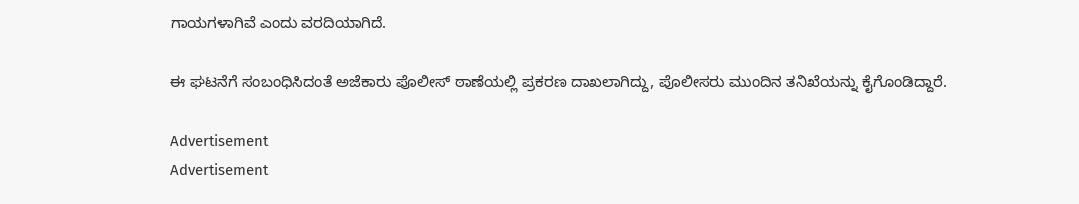ಗಾಯಗಳಾಗಿವೆ ಎಂದು ವರದಿಯಾಗಿದೆ.

ಈ ಘಟನೆಗೆ ಸಂಬಂಧಿಸಿದಂತೆ ಅಜೆಕಾರು ಪೊಲೀಸ್ ಠಾಣೆಯಲ್ಲಿ ಪ್ರಕರಣ ದಾಖಲಾಗಿದ್ದು, ಪೊಲೀಸರು ಮುಂದಿನ ತನಿಖೆಯನ್ನು ಕೈಗೊಂಡಿದ್ದಾರೆ.

Advertisement
Advertisement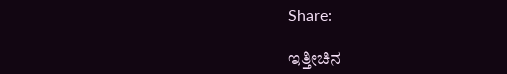Share:

ಇತ್ತೀಚಿನ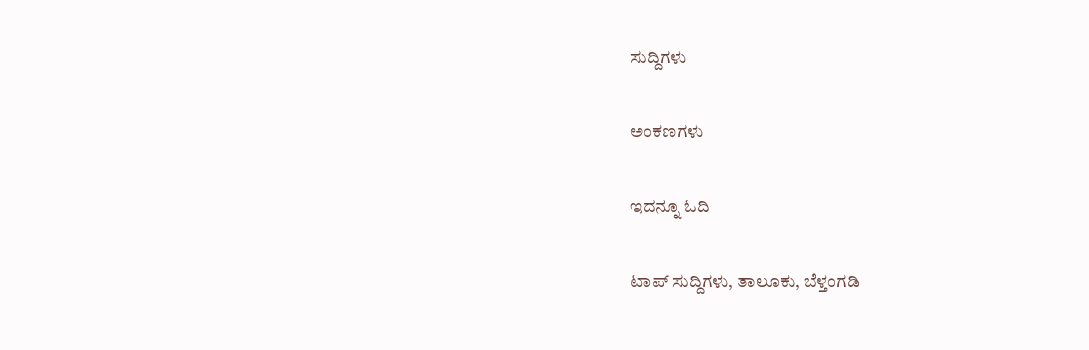ಸುದ್ದಿಗಳು

ಅಂಕಣಗಳು

ಇದನ್ನೂ ಓದಿ

ಟಾಪ್ ಸುದ್ದಿಗಳು, ತಾಲೂಕು, ಬೆಳ್ತಂಗಡಿ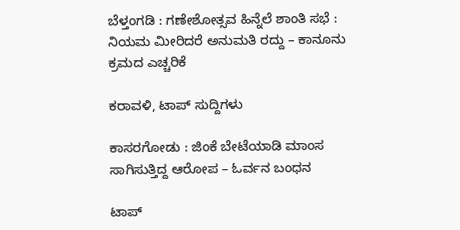ಬೆಳ್ತಂಗಡಿ : ಗಣೇಶೋತ್ಸವ ಹಿನ್ನೆಲೆ ಶಾಂತಿ ಸಭೆ : ನಿಯಮ ಮೀರಿದರೆ ಅನುಮತಿ ರದ್ದು – ಕಾನೂನು ಕ್ರಮದ ಎಚ್ಚರಿಕೆ

ಕರಾವಳಿ, ಟಾಪ್ ಸುದ್ದಿಗಳು

ಕಾಸರಗೋಡು : ಜಿಂಕೆ ಬೇಟೆಯಾಡಿ ಮಾಂಸ ಸಾಗಿಸುತ್ತಿದ್ದ ಆರೋಪ – ಓರ್ವನ ಬಂಧನ

ಟಾಪ್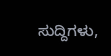ಸುದ್ದಿಗಳು,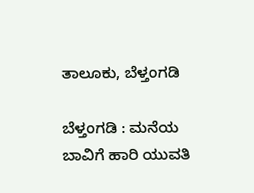ತಾಲೂಕು, ಬೆಳ್ತಂಗಡಿ

ಬೆಳ್ತಂಗಡಿ : ಮನೆಯ ಬಾವಿಗೆ ಹಾರಿ ಯುವತಿ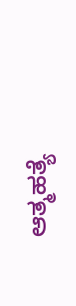ಆತ್ಮಹತ್ಯೆ